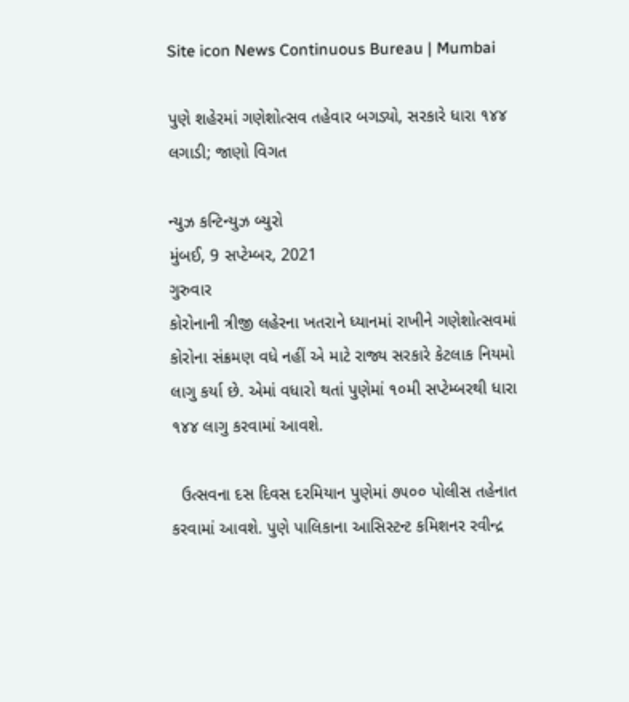Site icon News Continuous Bureau | Mumbai

પુણે શહેરમાં ગણેશોત્સવ તહેવાર બગડ્યો, સરકારે ધારા ૧૪૪ લગાડી; જાણો વિગત

ન્યુઝ કન્ટિન્યુઝ બ્યુરો
મુંબઈ, 9 સપ્ટેમ્બર, 2021
ગુરુવાર
કોરોનાની ત્રીજી લહેરના ખતરાને ધ્યાનમાં રાખીને ગણેશોત્સવમાં કોરોના સંક્રમણ વધે નહીં એ માટે રાજ્ય સરકારે કેટલાક નિયમો લાગુ કર્યા છે. એમાં વધારો થતાં પુણેમાં ૧૦મી સપ્ટેમ્બરથી ધારા ૧૪૪ લાગુ કરવામાં આવશે.

  ઉત્સવના દસ દિવસ દરમિયાન પુણેમાં ૭૫૦૦ પોલીસ તહેનાત કરવામાં આવશે. પુણે પાલિકાના આસિસ્ટન્ટ કમિશનર રવીન્દ્ર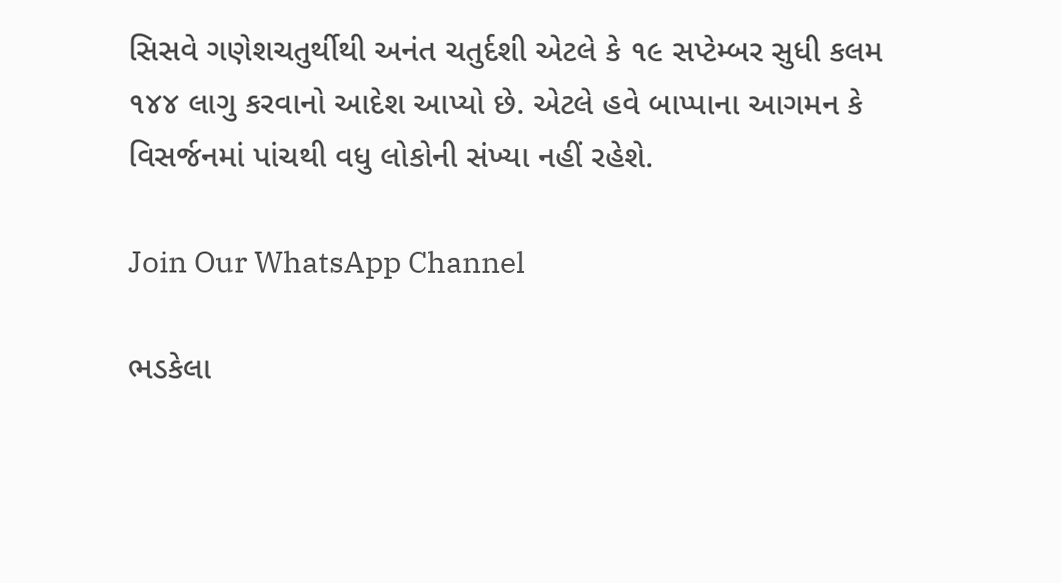સિસવે ગણેશચતુર્થીથી અનંત ચતુર્દશી એટલે કે ૧૯ સપ્ટેમ્બર સુધી કલમ ૧૪૪ લાગુ કરવાનો આદેશ આપ્યો છે. એટલે હવે બાપ્પાના આગમન કે વિસર્જનમાં પાંચથી વધુ લોકોની સંખ્યા નહીં રહેશે.

Join Our WhatsApp Channel

ભડકેલા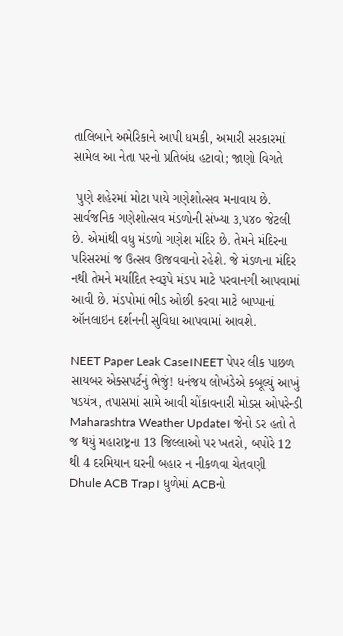તાલિબાને અમેરિકાને આપી ધમકી, અમારી સરકારમાં સામેલ આ નેતા પરનો પ્રતિબંધ હટાવો; જાણો વિગતે

 પુણે શહેરમાં મોટા પાયે ગણેશોત્સવ મનાવાય છે. સાર્વજનિક ગણેશોત્સવ મંડળોની સંખ્યા ૩,૫૪૦ જેટલી છે. એમાંથી વધુ મંડળો ગણેશ મંદિર છે. તેમને મંદિરના પરિસરમાં જ ઉત્સવ ઊજવવાનો રહેશે. જે મંડળના મંદિર નથી તેમને મર્યાદિત સ્વરૂપે મંડપ માટે પરવાનગી આપવામાં આવી છે. મંડપોમાં ભીડ ઓછી કરવા માટે બાપ્પાનાં ઑનલાઇન દર્શનની સુવિધા આપવામાં આવશે.

NEET Paper Leak Case।NEET પેપર લીક પાછળ સાયબર એક્સપર્ટનું ભેજું! ધનંજય લોખંડેએ કબૂલ્યું આખું ષડયંત્ર, તપાસમાં સામે આવી ચોંકાવનારી મોડસ ઓપરેન્ડી
Maharashtra Weather Update। જેનો ડર હતો તે જ થયું મહારાષ્ટ્રના 13 જિલ્લાઓ પર ખતરો, બપોરે 12 થી 4 દરમિયાન ઘરની બહાર ન નીકળવા ચેતવણી
Dhule ACB Trap। ધુળેમાં ACBનો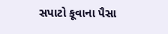સપાટો કૂવાના પૈસા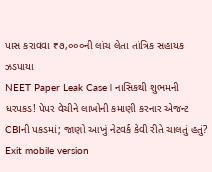પાસ કરાવવા ₹૭,૦૦૦ની લાંચ લેતા તાંત્રિક સહાયક ઝડપાયા
NEET Paper Leak Case। નાસિકથી શુભમની ધરપકડ! પેપર વેચીને લાખોની કમાણી કરનાર એજન્ટ CBIની પકડમાં; જાણો આખું નેટવર્ક કેવી રીતે ચાલતું હતું?
Exit mobile version